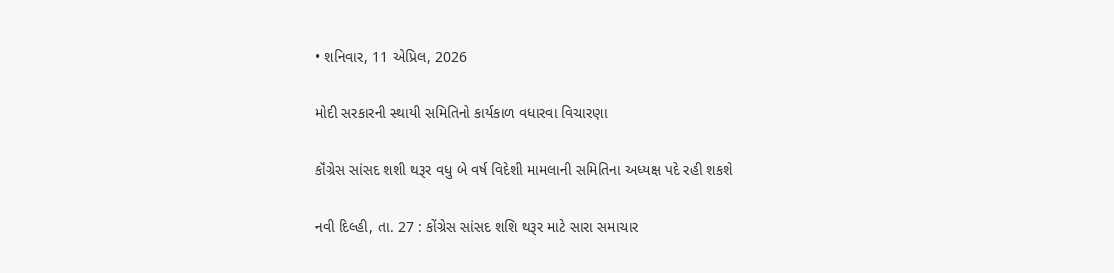• શનિવાર, 11 એપ્રિલ, 2026

મોદી સરકારની સ્થાયી સમિતિનો કાર્યકાળ વધારવા વિચારણા

કૉંગ્રેસ સાંસદ શશી થરૂર વધુ બે વર્ષ વિદેશી મામલાની સમિતિના અધ્યક્ષ પદે રહી શકશે

નવી દિલ્હી, તા. 27 : કોંગ્રેસ સાંસદ શશિ થરૂર માટે સારા સમાચાર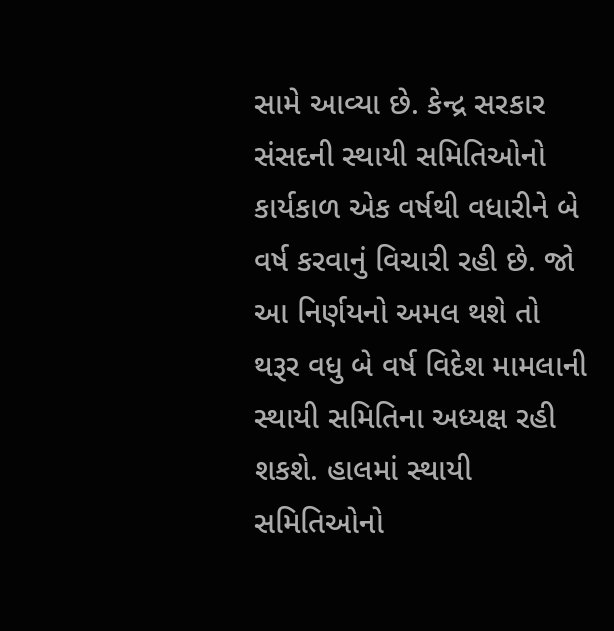સામે આવ્યા છે. કેન્દ્ર સરકાર સંસદની સ્થાયી સમિતિઓનો કાર્યકાળ એક વર્ષથી વધારીને બે વર્ષ કરવાનું વિચારી રહી છે. જો આ નિર્ણયનો અમલ થશે તો થરૂર વધુ બે વર્ષ વિદેશ મામલાની સ્થાયી સમિતિના અધ્યક્ષ રહી શકશે. હાલમાં સ્થાયી સમિતિઓનો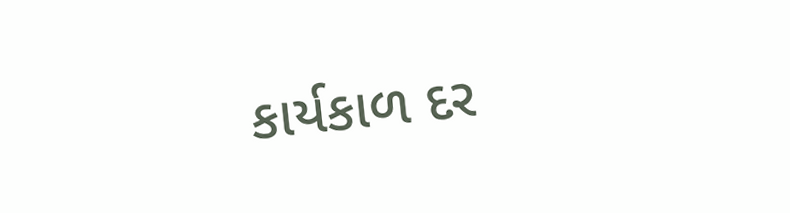કાર્યકાળ દર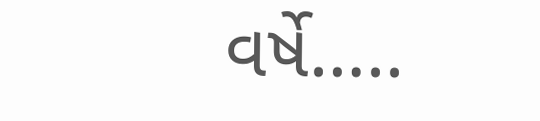વર્ષે…..